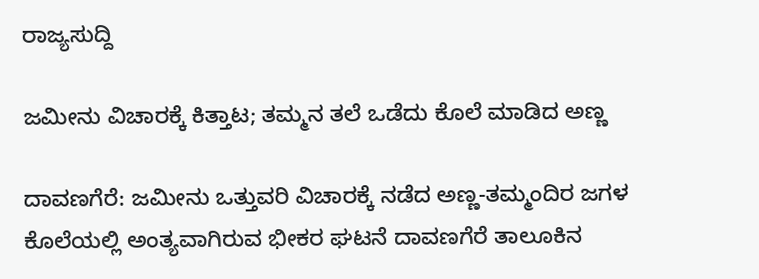ರಾಜ್ಯಸುದ್ದಿ

ಜಮೀನು ವಿಚಾರಕ್ಕೆ ಕಿತ್ತಾಟ; ತಮ್ಮನ ತಲೆ ಒಡೆದು ಕೊಲೆ ಮಾಡಿದ ಅಣ್ಣ

ದಾವಣಗೆರೆ: ಜಮೀನು ಒತ್ತುವರಿ ವಿಚಾರಕ್ಕೆ ನಡೆದ ಅಣ್ಣ-ತಮ್ಮಂದಿರ ಜಗಳ ಕೊಲೆಯಲ್ಲಿ ಅಂತ್ಯವಾಗಿರುವ ಭೀಕರ ಘಟನೆ ದಾವಣಗೆರೆ ತಾಲೂಕಿನ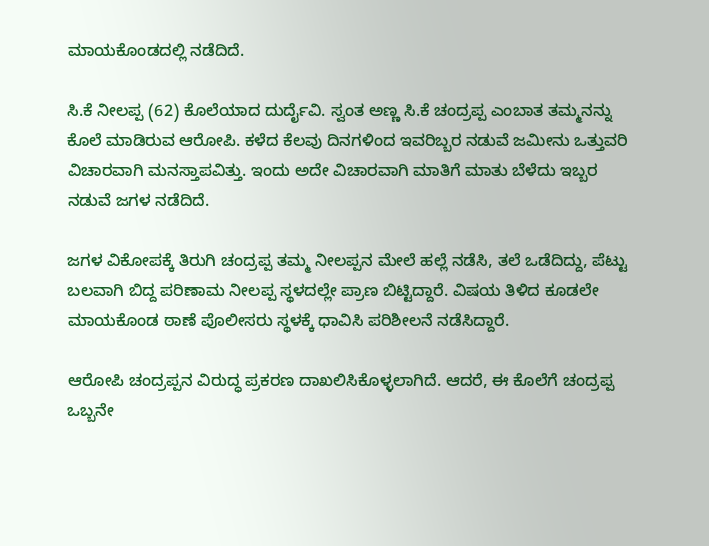ಮಾಯಕೊಂಡದಲ್ಲಿ ನಡೆದಿದೆ.

ಸಿ.ಕೆ ನೀಲಪ್ಪ (62) ಕೊಲೆಯಾದ ದುರ್ದೈವಿ. ಸ್ವಂತ ಅಣ್ಣ ಸಿ.ಕೆ ಚಂದ್ರಪ್ಪ ಎಂಬಾತ ತಮ್ಮನನ್ನು ಕೊಲೆ ಮಾಡಿರುವ ಆರೋಪಿ. ಕಳೆದ ಕೆಲವು ದಿನಗಳಿಂದ ಇವರಿಬ್ಬರ ನಡುವೆ ಜಮೀನು ಒತ್ತುವರಿ ವಿಚಾರವಾಗಿ ಮನಸ್ತಾಪವಿತ್ತು. ಇಂದು ಅದೇ ವಿಚಾರವಾಗಿ ಮಾತಿಗೆ ಮಾತು ಬೆಳೆದು ಇಬ್ಬರ ನಡುವೆ ಜಗಳ ನಡೆದಿದೆ.

ಜಗಳ ವಿಕೋಪಕ್ಕೆ ತಿರುಗಿ ಚಂದ್ರಪ್ಪ ತಮ್ಮ ನೀಲಪ್ಪನ ಮೇಲೆ ಹಲ್ಲೆ ನಡೆಸಿ, ತಲೆ ಒಡೆದಿದ್ದು, ಪೆಟ್ಟು ಬಲವಾಗಿ ಬಿದ್ದ ಪರಿಣಾಮ ನೀಲಪ್ಪ ಸ್ಥಳದಲ್ಲೇ ಪ್ರಾಣ ಬಿಟ್ಟಿದ್ದಾರೆ. ವಿಷಯ ತಿಳಿದ ಕೂಡಲೇ ಮಾಯಕೊಂಡ ಠಾಣೆ ಪೊಲೀಸರು ಸ್ಥಳಕ್ಕೆ ಧಾವಿಸಿ ಪರಿಶೀಲನೆ ನಡೆಸಿದ್ದಾರೆ.

ಆರೋಪಿ ಚಂದ್ರಪ್ಪನ ವಿರುದ್ಧ ಪ್ರಕರಣ ದಾಖಲಿಸಿಕೊಳ್ಳಲಾಗಿದೆ. ಆದರೆ, ಈ ಕೊಲೆಗೆ ಚಂದ್ರಪ್ಪ ಒಬ್ಬನೇ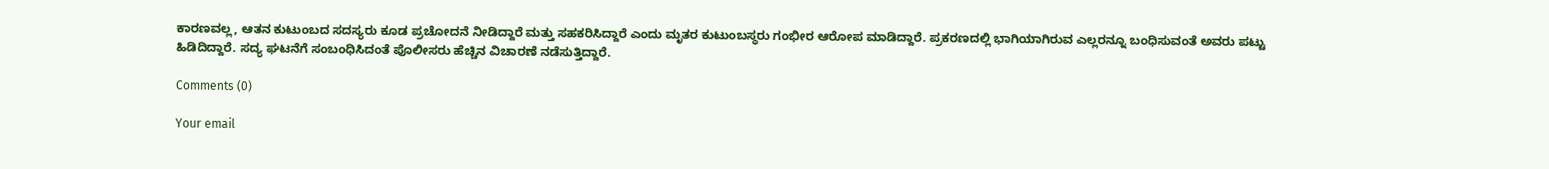ಕಾರಣವಲ್ಲ, ಆತನ ಕುಟುಂಬದ ಸದಸ್ಯರು ಕೂಡ ಪ್ರಚೋದನೆ ನೀಡಿದ್ದಾರೆ ಮತ್ತು ಸಹಕರಿಸಿದ್ದಾರೆ ಎಂದು ಮೃತರ ಕುಟುಂಬಸ್ಥರು ಗಂಭೀರ ಆರೋಪ ಮಾಡಿದ್ದಾರೆ. ಪ್ರಕರಣದಲ್ಲಿ ಭಾಗಿಯಾಗಿರುವ ಎಲ್ಲರನ್ನೂ ಬಂಧಿಸುವಂತೆ ಅವರು ಪಟ್ಟು ಹಿಡಿದಿದ್ದಾರೆ. ಸದ್ಯ ಘಟನೆಗೆ ಸಂಬಂಧಿಸಿದಂತೆ ಪೊಲೀಸರು ಹೆಚ್ಚಿನ ವಿಚಾರಣೆ ನಡೆಸುತ್ತಿದ್ದಾರೆ.

Comments (0)

Your email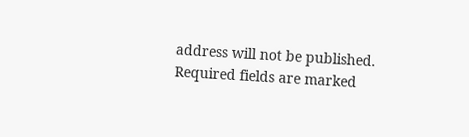address will not be published. Required fields are marked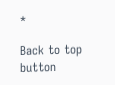*

Back to top button